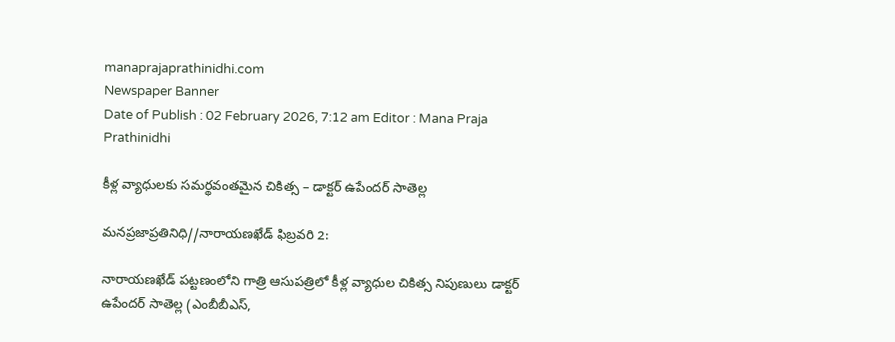manaprajaprathinidhi.com
Newspaper Banner
Date of Publish : 02 February 2026, 7:12 am Editor : Mana Praja Prathinidhi

కీళ్ల వ్యాధులకు సమర్థవంతమైన చికిత్స – డాక్టర్ ఉపేందర్ సాతెల్ల

మనప్రజాప్రతినిధి//నారాయణఖేడ్ ఫిబ్రవరి 2:

నారాయణఖేడ్ పట్టణంలోని గాత్రి ఆసుపత్రిలో కీళ్ల వ్యాధుల చికిత్స నిపుణులు డాక్టర్ ఉపేందర్ సాతెల్ల (ఎంబీబీఎస్,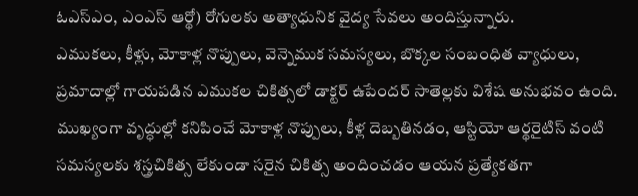ఓఎస్ఎం, ఎంఎస్ ఆర్థో) రోగులకు అత్యాధునిక వైద్య సేవలు అందిస్తున్నారు.
ఎముకలు, కీళ్లు, మోకాళ్ల నొప్పులు, వెన్నెముక సమస్యలు, బొక్కల సంబంధిత వ్యాధులు, ప్రమాదాల్లో గాయపడిన ఎముకల చికిత్సలో డాక్టర్ ఉపేందర్ సాతెల్లకు విశేష అనుభవం ఉంది. ముఖ్యంగా వృద్ధుల్లో కనిపించే మోకాళ్ల నొప్పులు, కీళ్ల దెబ్బతినడం, ఆస్టియో ఆర్థరైటిస్ వంటి సమస్యలకు శస్త్రచికిత్స లేకుండా సరైన చికిత్స అందించడం ఆయన ప్రత్యేకతగా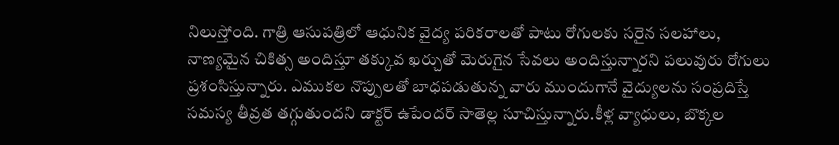నిలుస్తోంది. గాత్రి ఆసుపత్రిలో ఆధునిక వైద్య పరికరాలతో పాటు రోగులకు సరైన సలహాలు, నాణ్యమైన చికిత్స అందిస్తూ తక్కువ ఖర్చుతో మెరుగైన సేవలు అందిస్తున్నారని పలువురు రోగులు ప్రశంసిస్తున్నారు. ఎముకల నొప్పులతో బాధపడుతున్న వారు ముందుగానే వైద్యులను సంప్రదిస్తే సమస్య తీవ్రత తగ్గుతుందని డాక్టర్ ఉపేందర్ సాతెల్ల సూచిస్తున్నారు.కీళ్ల వ్యాధులు, బొక్కల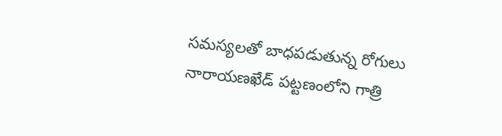సమస్యలతో బాధపడుతున్న రోగులు నారాయణఖేడ్ పట్టణంలోని గాత్రి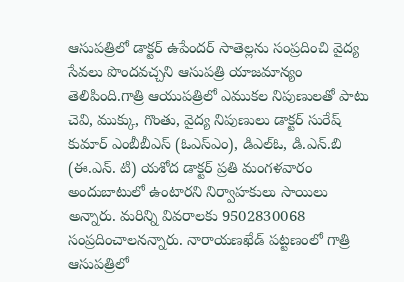ఆసుపత్రిలో డాక్టర్ ఉపేందర్ సాతెల్లను సంప్రదించి వైద్య సేవలు పొందవచ్చని ఆసుపత్రి యాజమాన్యం తెలిపింది.గాత్రి ఆయుపత్రిలో ఎముకల నిపుణులతో పాటు చెవి, ముక్కు, గొంతు, వైద్య నిపుణులు డాక్టర్ సురేష్ కుమార్ ఎంబీబీఎస్ (ఓఎస్ఎం), డిఎల్ఓ, డి.ఎన్.బి (ఈ.ఎన్. టి) యశోద డాక్టర్ ప్రతి మంగళవారం అందుబాటులో ఉంటారని నిర్వాహకులు సాయిలు అన్నారు. మరిన్ని వివరాలకు 9502830068 సంప్రదించాలనన్నారు. నారాయణఖేడ్ పట్టణంలో గాత్రి ఆసుపత్రిలో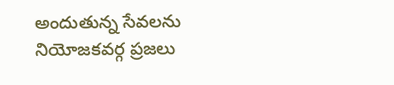అందుతున్న సేవలను నియోజకవర్గ ప్రజలు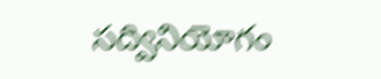సద్వినియోగం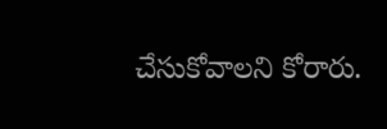చేసుకోవాలని కోరారు.